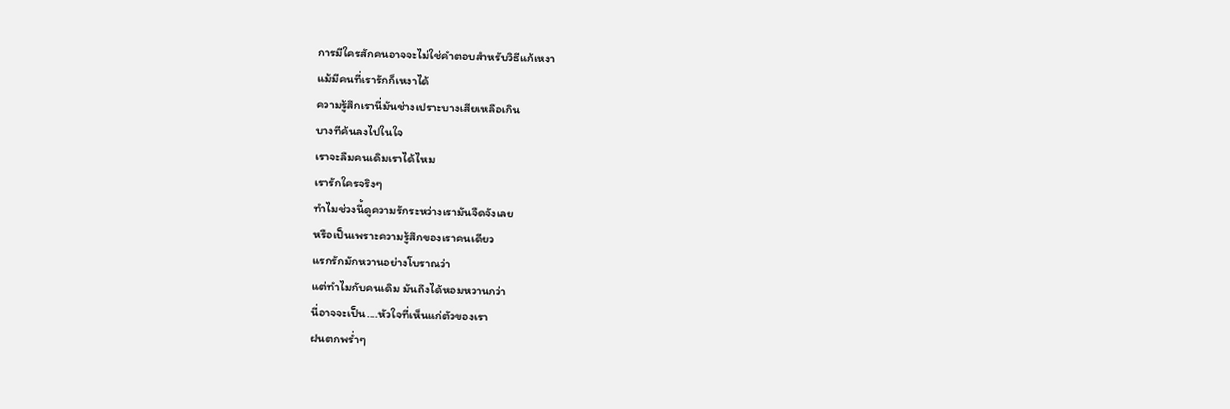การมีใครสักคนอาจจะไม่ใช่คำตอบสำหรับวิธีแก้เหงา
แม้มีคนที่เรารักก็เหงาได้
ความรู้สึกเรานี่มันช่างเปราะบางเสียเหลือเกิน
บางทีค้นลงไปในใจ
เราจะลืมคนเดิมเราได้ไหม
เรารักใครจริงๆ
ทำไมช่วงนี้ดูความรักระหว่างเรามันจืดจังเลย
หรือเป็นเพราะความรู้สึกของเราคนเดียว
แรกรักมักหวานอย่างโบราณว่า
แต่ทำไมกับคนเดิม มันถึงได้หอมหวานกว่า
นี่อาจจะเป็น....หัวใจที่เห็นแก่ตัวของเรา
ฝนตกพร่ำๆ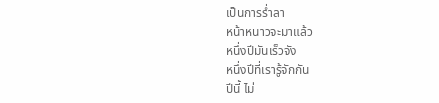เป็นการร่ำลา
หน้าหนาวจะมาแล้ว
หนึ่งปีมันเร็วจัง
หนึ่งปีที่เรารู้จักกัน
ปีนี้ ไม่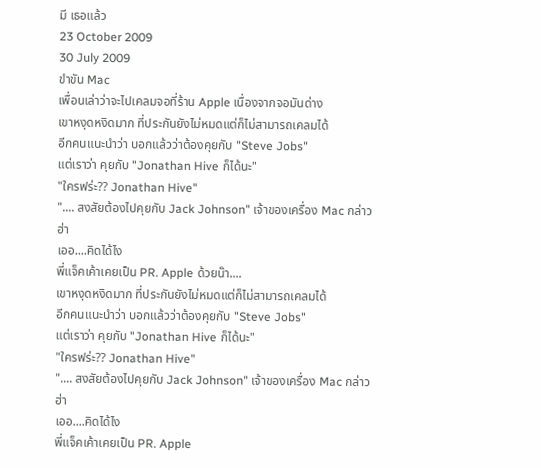มี เธอแล้ว
23 October 2009
30 July 2009
ขำขัน Mac
เพื่อนเล่าว่าจะไปเคลมจอที่ร้าน Apple เนื่องจากจอมันด่าง
เขาหงุดหงิดมาก ที่ประกันยังไม่หมดแต่ก็ไม่สามารถเคลมได้
อีกคนแนะนำว่า บอกแล้วว่าต้องคุยกับ "Steve Jobs"
แต่เราว่า คุยกับ "Jonathan Hive ก็ได้นะ"
"ใครฟร่ะ?? Jonathan Hive"
".... สงสัยต้องไปคุยกับ Jack Johnson" เจ้าของเครื่อง Mac กล่าว
ฮ่า
เออ....คิดได้ไง
พี่แจ็คเค้าเคยเป็น PR. Apple ด้วยน๊า....
เขาหงุดหงิดมาก ที่ประกันยังไม่หมดแต่ก็ไม่สามารถเคลมได้
อีกคนแนะนำว่า บอกแล้วว่าต้องคุยกับ "Steve Jobs"
แต่เราว่า คุยกับ "Jonathan Hive ก็ได้นะ"
"ใครฟร่ะ?? Jonathan Hive"
".... สงสัยต้องไปคุยกับ Jack Johnson" เจ้าของเครื่อง Mac กล่าว
ฮ่า
เออ....คิดได้ไง
พี่แจ็คเค้าเคยเป็น PR. Apple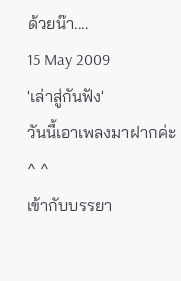ด้วยน๊า....
15 May 2009
'เล่าสู่กันฟัง'
วันนี้เอาเพลงมาฝากค่ะ ^ ^
เข้ากับบรรยา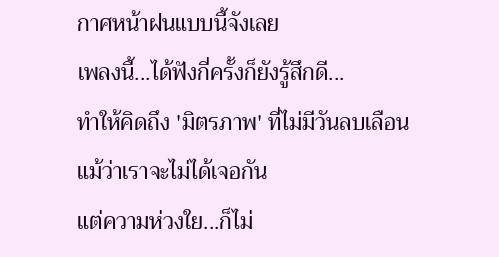กาศหน้าฝนแบบนี้จังเลย
เพลงนี้...ได้ฟังกี่ครั้งก็ยังรู้สึกดี...
ทำให้คิดถึง 'มิตรภาพ' ที่ไม่มีวันลบเลือน
แม้ว่าเราจะไม่ได้เจอกัน
แต่ความห่วงใย...ก็ไม่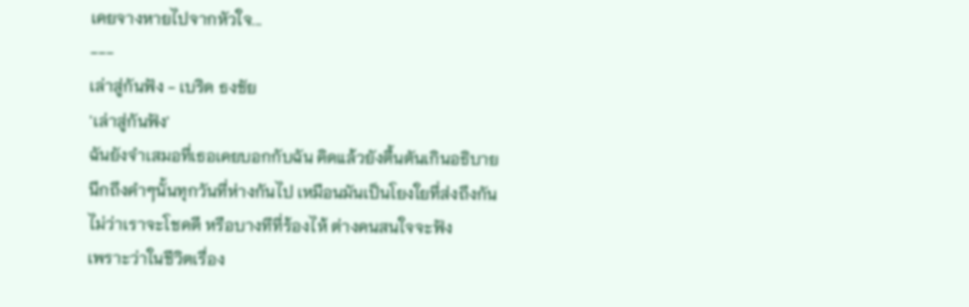เคยจางหายไปจากหัวใจ...
---
เล่าสู่กันฟัง - เบริด ธงชัย
'เล่าสู่กันฟัง'
ฉันยังจำเสมอที่เธอเคยบอกกับฉัน คิดแล้วยังตื้นตันเกินอธิบาย
นึกถึงคำๆนั้นทุกวันที่ห่างกันไป เหมือนมันเป็นโยงใยที่ส่งถึงกัน
ไม่ว่าเราจะโชคดี หรือบางทีที่ร้องไห้ ต่างคนสนใจจะฟัง
เพราะว่าในชีวิตเรื่อง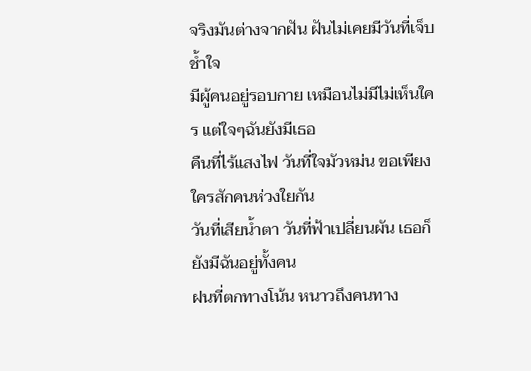จริงมันต่างจากฝัน ฝันไม่เคยมีวันที่เจ็บช้ำใจ
มีผู้คนอยู่รอบกาย เหมือนไม่มีไม่เห็นใคร แต่ใจๆฉันยังมีเธอ
คืนที่ไร้แสงไฟ วันที่ใจมัวหม่น ขอเพียงใครสักคนห่วงใยกัน
วันที่เสียน้ำตา วันที่ฟ้าเปลี่ยนผัน เธอก็ยังมีฉันอยู่ทั้งคน
ฝนที่ตกทางโน้น หนาวถึงคนทาง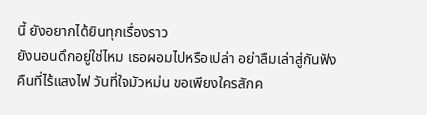นี้ ยังอยากได้ยินทุกเรื่องราว
ยังนอนดึกอยู่ใช่ไหม เธอผอมไปหรือเปล่า อย่าลืมเล่าสู่กันฟัง
คืนที่ไร้แสงไฟ วันที่ใจมัวหม่น ขอเพียงใครสักค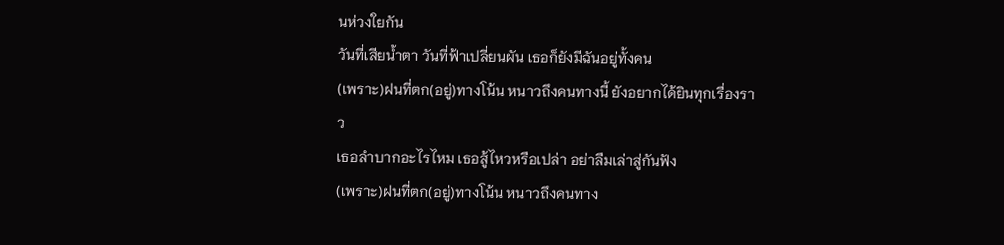นห่วงใยกัน
วันที่เสียน้ำตา วันที่ฟ้าเปลี่ยนผัน เธอก็ยังมีฉันอยู่ทั้งคน
(เพราะ)ฝนที่ตก(อยู่)ทางโน้น หนาวถึงคนทางนี้ ยังอยากได้ยินทุกเรื่องราว
เธอลำบากอะไรไหม เธอสู้ไหวหรือเปล่า อย่าลืมเล่าสู่กันฟัง
(เพราะ)ฝนที่ตก(อยู่)ทางโน้น หนาวถึงคนทาง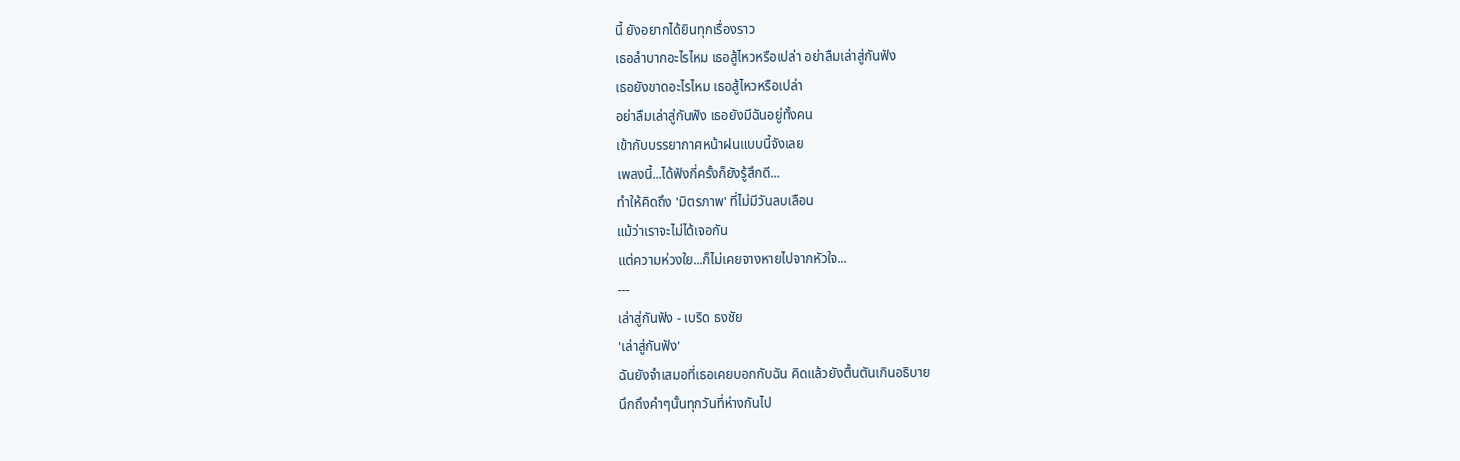นี้ ยังอยากได้ยินทุกเรื่องราว
เธอลำบากอะไรไหม เธอสู้ไหวหรือเปล่า อย่าลืมเล่าสู่กันฟัง
เธอยังขาดอะไรไหม เธอสู้ไหวหรือเปล่า
อย่าลืมเล่าสู่กันฟัง เธอยังมีฉันอยู่ทั้งคน
เข้ากับบรรยากาศหน้าฝนแบบนี้จังเลย
เพลงนี้...ได้ฟังกี่ครั้งก็ยังรู้สึกดี...
ทำให้คิดถึง 'มิตรภาพ' ที่ไม่มีวันลบเลือน
แม้ว่าเราจะไม่ได้เจอกัน
แต่ความห่วงใย...ก็ไม่เคยจางหายไปจากหัวใจ...
---
เล่าสู่กันฟัง - เบริด ธงชัย
'เล่าสู่กันฟัง'
ฉันยังจำเสมอที่เธอเคยบอกกับฉัน คิดแล้วยังตื้นตันเกินอธิบาย
นึกถึงคำๆนั้นทุกวันที่ห่างกันไป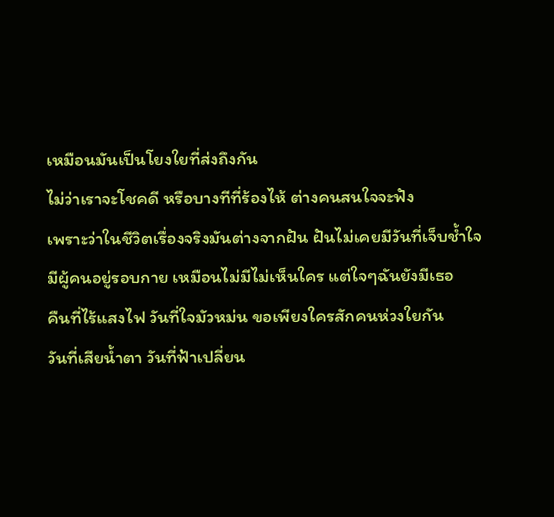เหมือนมันเป็นโยงใยที่ส่งถึงกัน
ไม่ว่าเราจะโชคดี หรือบางทีที่ร้องไห้ ต่างคนสนใจจะฟัง
เพราะว่าในชีวิตเรื่องจริงมันต่างจากฝัน ฝันไม่เคยมีวันที่เจ็บช้ำใจ
มีผู้คนอยู่รอบกาย เหมือนไม่มีไม่เห็นใคร แต่ใจๆฉันยังมีเธอ
คืนที่ไร้แสงไฟ วันที่ใจมัวหม่น ขอเพียงใครสักคนห่วงใยกัน
วันที่เสียน้ำตา วันที่ฟ้าเปลี่ยน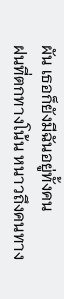ผัน เธอก็ยังมีฉันอยู่ทั้งคน
ฝนที่ตกทางโน้น หนาวถึงคนทาง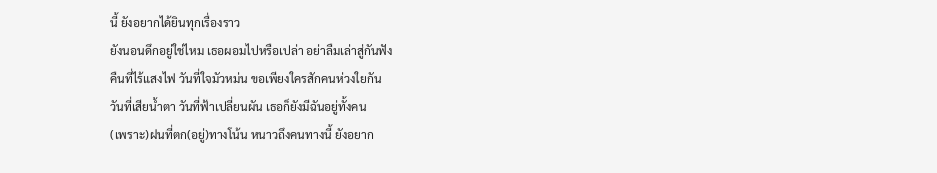นี้ ยังอยากได้ยินทุกเรื่องราว
ยังนอนดึกอยู่ใช่ไหม เธอผอมไปหรือเปล่า อย่าลืมเล่าสู่กันฟัง
คืนที่ไร้แสงไฟ วันที่ใจมัวหม่น ขอเพียงใครสักคนห่วงใยกัน
วันที่เสียน้ำตา วันที่ฟ้าเปลี่ยนผัน เธอก็ยังมีฉันอยู่ทั้งคน
(เพราะ)ฝนที่ตก(อยู่)ทางโน้น หนาวถึงคนทางนี้ ยังอยาก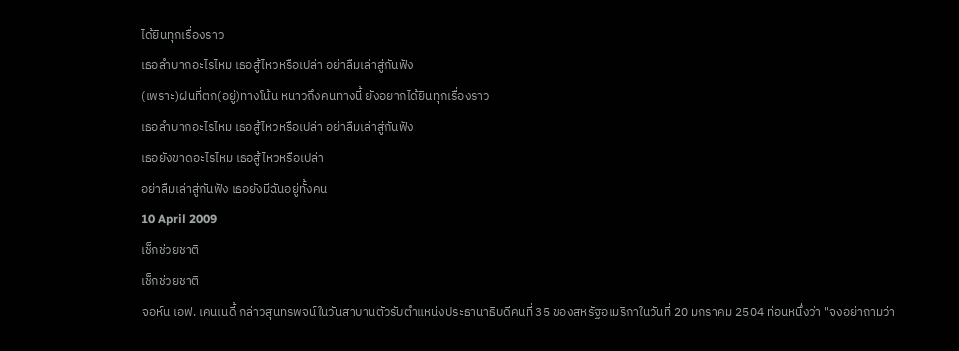ได้ยินทุกเรื่องราว
เธอลำบากอะไรไหม เธอสู้ไหวหรือเปล่า อย่าลืมเล่าสู่กันฟัง
(เพราะ)ฝนที่ตก(อยู่)ทางโน้น หนาวถึงคนทางนี้ ยังอยากได้ยินทุกเรื่องราว
เธอลำบากอะไรไหม เธอสู้ไหวหรือเปล่า อย่าลืมเล่าสู่กันฟัง
เธอยังขาดอะไรไหม เธอสู้ไหวหรือเปล่า
อย่าลืมเล่าสู่กันฟัง เธอยังมีฉันอยู่ทั้งคน
10 April 2009
เช็กช่วยชาติ
เช็กช่วยชาติ
จอห์น เอฟ. เคนเนดี้ กล่าวสุนทรพจน์ในวันสาบานตัวรับตำแหน่งประธานาธิบดีคนที่ 35 ของสหรัฐอเมริกาในวันที่ 20 มกราคม 2504 ท่อนหนึ่งว่า "จงอย่าถามว่า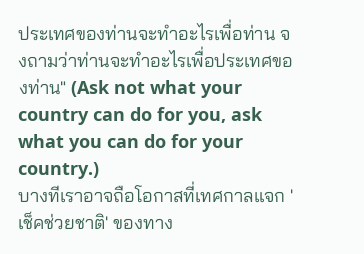ประเทศของท่านจะทำอะไรเพื่อท่าน จงถามว่าท่านจะทำอะไรเพื่อประเทศของท่าน" (Ask not what your country can do for you, ask what you can do for your country.)
บางทีเราอาจถือโอกาสที่เทศกาลแจก 'เช็คช่วยชาติ' ของทาง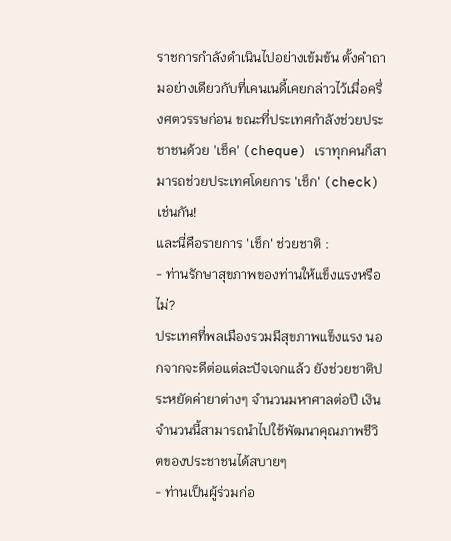ราชการกำลังดำเนินไปอย่างเข้มข้น ตั้งคำถามอย่างเดียวกับที่เคนเนดี้เคยกล่าวไว้เมื่อครึ่งศตวรรษก่อน ขณะที่ประเทศกำลังช่วยประชาชนด้วย 'เช็ค' (cheque) เราทุกคนก็สามารถช่วยประเทศโดยการ 'เช็ก' (check) เช่นกัน!
และนี่คือรายการ 'เช็ก' ช่วยชาติ :
- ท่านรักษาสุขภาพของท่านให้แข็งแรงหรือไม่?
ประเทศที่พลเมืองรวมมีสุขภาพแข็งแรง นอกจากจะดีต่อแต่ละปัจเจกแล้ว ยังช่วยชาติประหยัดค่ายาต่างๆ จำนวนมหาศาลต่อปี เงินจำนวนนี้สามารถนำไปใช้พัฒนาคุณภาพชีวิตของประชาชนได้สบายๆ
- ท่านเป็นผู้ร่วมก่อ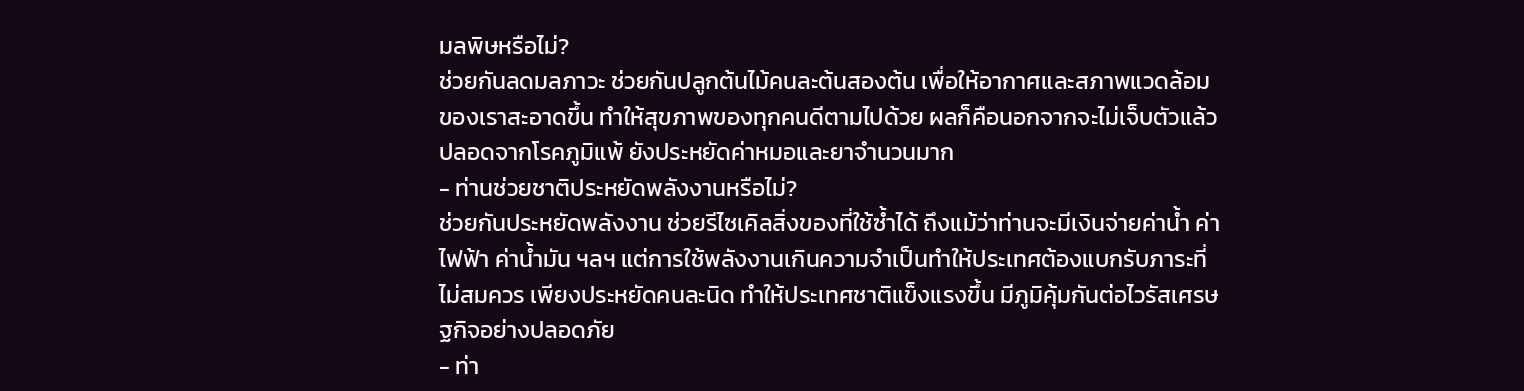มลพิษหรือไม่?
ช่วยกันลดมลภาวะ ช่วยกันปลูกต้นไม้คนละต้นสองต้น เพื่อให้อากาศและสภาพแวดล้อมของเราสะอาดขึ้น ทำให้สุขภาพของทุกคนดีตามไปด้วย ผลก็คือนอกจากจะไม่เจ็บตัวแล้ว ปลอดจากโรคภูมิแพ้ ยังประหยัดค่าหมอและยาจำนวนมาก
- ท่านช่วยชาติประหยัดพลังงานหรือไม่?
ช่วยกันประหยัดพลังงาน ช่วยรีไซเคิลสิ่งของที่ใช้ซ้ำได้ ถึงแม้ว่าท่านจะมีเงินจ่ายค่าน้ำ ค่าไฟฟ้า ค่าน้ำมัน ฯลฯ แต่การใช้พลังงานเกินความจำเป็นทำให้ประเทศต้องแบกรับภาระที่ไม่สมควร เพียงประหยัดคนละนิด ทำให้ประเทศชาติแข็งแรงขึ้น มีภูมิคุ้มกันต่อไวรัสเศรษฐกิจอย่างปลอดภัย
- ท่า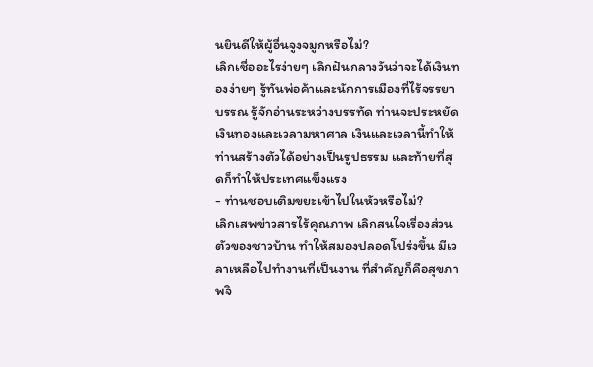นยินดีให้ผู้อื่นจูงจมูกหรือไม่?
เลิกเชื่ออะไรง่ายๆ เลิกฝันกลางวันว่าจะได้เงินทองง่ายๆ รู้ทันพ่อค้าและนักการเมืองที่ไร้จรรยาบรรณ รู้จักอ่านระหว่างบรรทัด ท่านจะประหยัดเงินทองและเวลามหาศาล เงินและเวลานี้ทำให้ท่านสร้างตัวได้อย่างเป็นรูปธรรม และท้ายที่สุดก็ทำให้ประเทศแข็งแรง
- ท่านชอบเติมขยะเข้าไปในหัวหรือไม่?
เลิกเสพข่าวสารไร้คุณภาพ เลิกสนใจเรื่องส่วนตัวของชาวบ้าน ทำให้สมองปลอดโปร่งขึ้น มีเวลาเหลือไปทำงานที่เป็นงาน ที่สำคัญก็คือสุขภาพจิ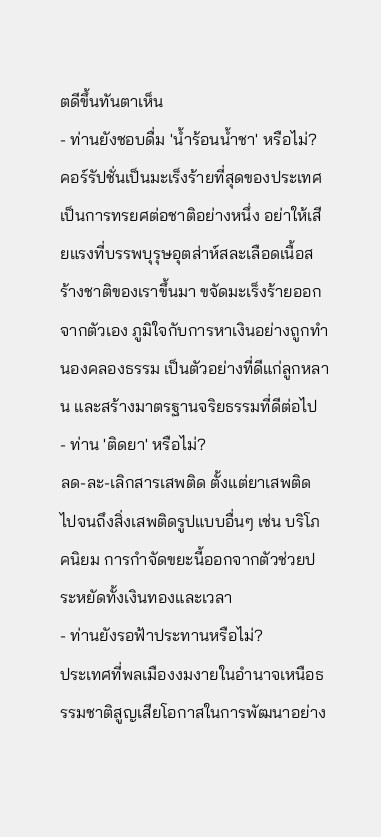ตดีขึ้นทันตาเห็น
- ท่านยังชอบดื่ม 'น้ำร้อนน้ำชา' หรือไม่?
คอร์รัปชั่นเป็นมะเร็งร้ายที่สุดของประเทศ เป็นการทรยศต่อชาติอย่างหนึ่ง อย่าให้เสียแรงที่บรรพบุรุษอุตส่าห์สละเลือดเนื้อสร้างชาติของเราขึ้นมา ขจัดมะเร็งร้ายออกจากตัวเอง ภูมิใจกับการหาเงินอย่างถูกทำนองคลองธรรม เป็นตัวอย่างที่ดีแก่ลูกหลาน และสร้างมาตรฐานจริยธรรมที่ดีต่อไป
- ท่าน 'ติดยา' หรือไม่?
ลด-ละ-เลิกสารเสพติด ตั้งแต่ยาเสพติด ไปจนถึงสิ่งเสพติดรูปแบบอื่นๆ เช่น บริโภคนิยม การกำจัดขยะนี้ออกจากตัวช่วยประหยัดทั้งเงินทองและเวลา
- ท่านยังรอฟ้าประทานหรือไม่?
ประเทศที่พลเมืองงมงายในอำนาจเหนือธรรมชาติสูญเสียโอกาสในการพัฒนาอย่าง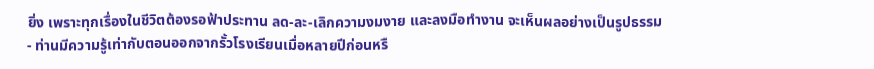ยิ่ง เพราะทุกเรื่องในชีวิตต้องรอฟ้าประทาน ลด-ละ-เลิกความงมงาย และลงมือทำงาน จะเห็นผลอย่างเป็นรูปธรรม
- ท่านมีความรู้เท่ากับตอนออกจากรั้วโรงเรียนเมื่อหลายปีก่อนหรื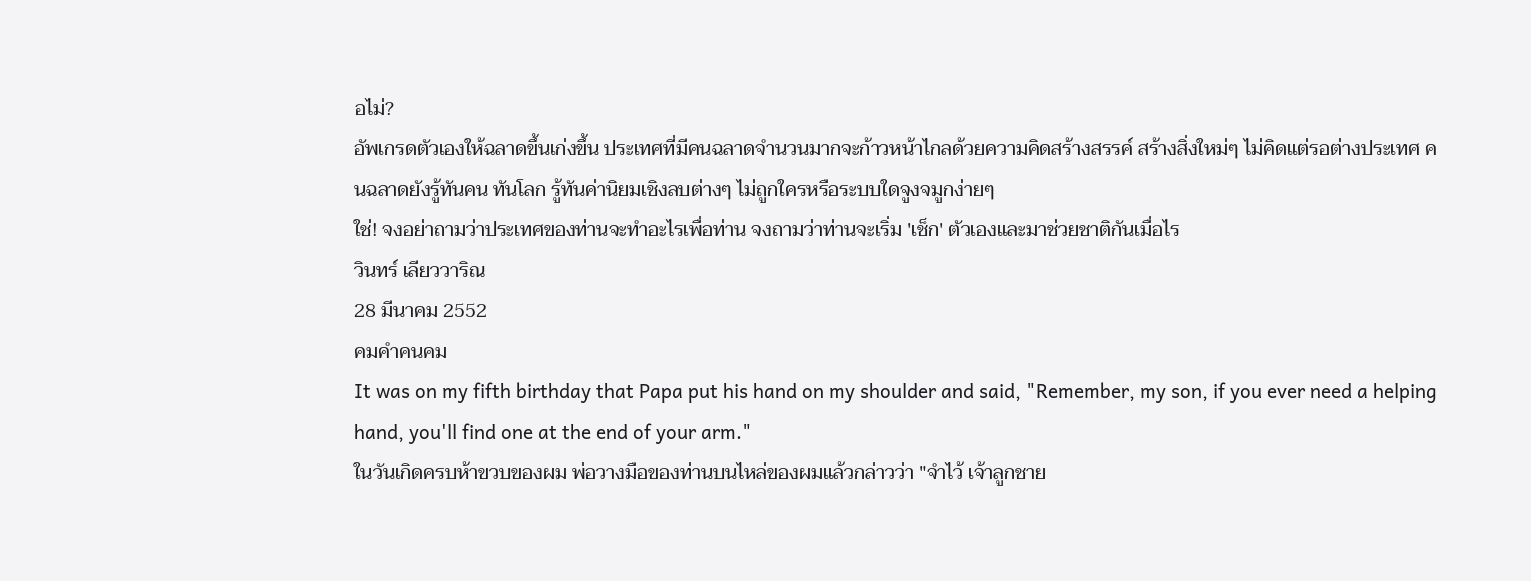อไม่?
อัพเกรดตัวเองให้ฉลาดขึ้นเก่งขึ้น ประเทศที่มีคนฉลาดจำนวนมากจะก้าวหน้าไกลด้วยความคิดสร้างสรรค์ สร้างสิ่งใหม่ๆ ไม่คิดแต่รอต่างประเทศ คนฉลาดยังรู้ทันคน ทันโลก รู้ทันค่านิยมเชิงลบต่างๆ ไม่ถูกใครหรือระบบใดจูงจมูกง่ายๆ
ใช่! จงอย่าถามว่าประเทศของท่านจะทำอะไรเพื่อท่าน จงถามว่าท่านจะเริ่ม 'เช็ก' ตัวเองและมาช่วยชาติกันเมื่อไร
วินทร์ เลียววาริณ
28 มีนาคม 2552
คมคำคนคม
It was on my fifth birthday that Papa put his hand on my shoulder and said, "Remember, my son, if you ever need a helping hand, you'll find one at the end of your arm."
ในวันเกิดครบห้าขวบของผม พ่อวางมือของท่านบนไหล่ของผมแล้วกล่าวว่า "จำไว้ เจ้าลูกชาย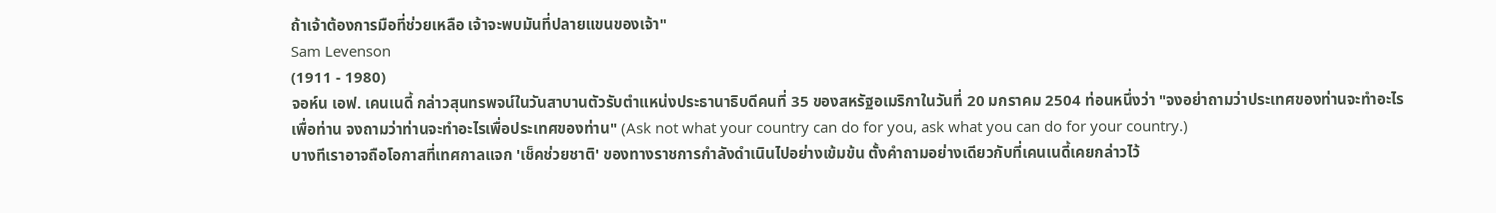ถ้าเจ้าต้องการมือที่ช่วยเหลือ เจ้าจะพบมันที่ปลายแขนของเจ้า"
Sam Levenson
(1911 - 1980)
จอห์น เอฟ. เคนเนดี้ กล่าวสุนทรพจน์ในวันสาบานตัวรับตำแหน่งประธานาธิบดีคนที่ 35 ของสหรัฐอเมริกาในวันที่ 20 มกราคม 2504 ท่อนหนึ่งว่า "จงอย่าถามว่าประเทศของท่านจะทำอะไรเพื่อท่าน จงถามว่าท่านจะทำอะไรเพื่อประเทศของท่าน" (Ask not what your country can do for you, ask what you can do for your country.)
บางทีเราอาจถือโอกาสที่เทศกาลแจก 'เช็คช่วยชาติ' ของทางราชการกำลังดำเนินไปอย่างเข้มข้น ตั้งคำถามอย่างเดียวกับที่เคนเนดี้เคยกล่าวไว้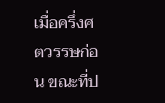เมื่อครึ่งศตวรรษก่อน ขณะที่ป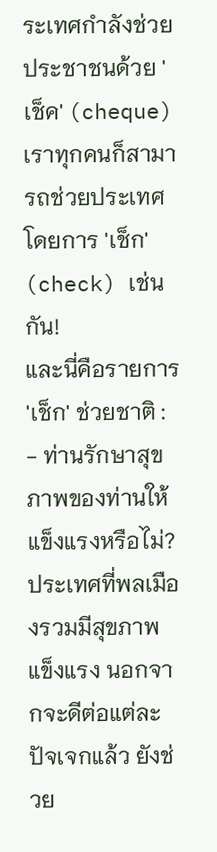ระเทศกำลังช่วยประชาชนด้วย 'เช็ค' (cheque) เราทุกคนก็สามารถช่วยประเทศโดยการ 'เช็ก' (check) เช่นกัน!
และนี่คือรายการ 'เช็ก' ช่วยชาติ :
- ท่านรักษาสุขภาพของท่านให้แข็งแรงหรือไม่?
ประเทศที่พลเมืองรวมมีสุขภาพแข็งแรง นอกจากจะดีต่อแต่ละปัจเจกแล้ว ยังช่วย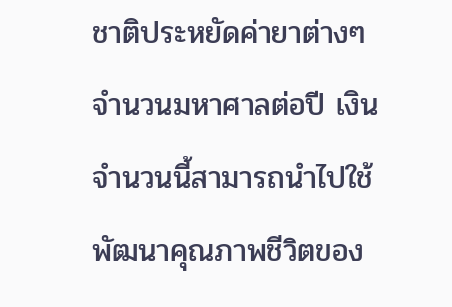ชาติประหยัดค่ายาต่างๆ จำนวนมหาศาลต่อปี เงินจำนวนนี้สามารถนำไปใช้พัฒนาคุณภาพชีวิตของ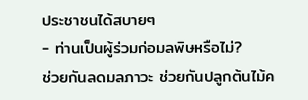ประชาชนได้สบายๆ
- ท่านเป็นผู้ร่วมก่อมลพิษหรือไม่?
ช่วยกันลดมลภาวะ ช่วยกันปลูกต้นไม้ค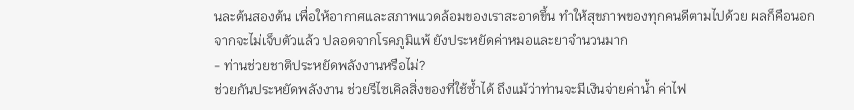นละต้นสองต้น เพื่อให้อากาศและสภาพแวดล้อมของเราสะอาดขึ้น ทำให้สุขภาพของทุกคนดีตามไปด้วย ผลก็คือนอกจากจะไม่เจ็บตัวแล้ว ปลอดจากโรคภูมิแพ้ ยังประหยัดค่าหมอและยาจำนวนมาก
- ท่านช่วยชาติประหยัดพลังงานหรือไม่?
ช่วยกันประหยัดพลังงาน ช่วยรีไซเคิลสิ่งของที่ใช้ซ้ำได้ ถึงแม้ว่าท่านจะมีเงินจ่ายค่าน้ำ ค่าไฟ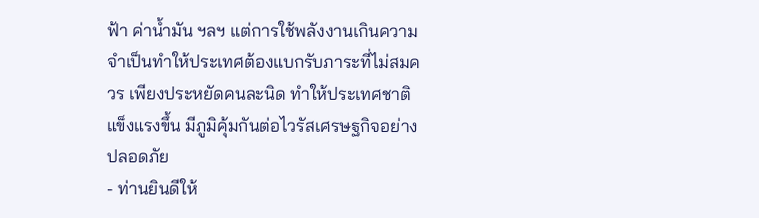ฟ้า ค่าน้ำมัน ฯลฯ แต่การใช้พลังงานเกินความจำเป็นทำให้ประเทศต้องแบกรับภาระที่ไม่สมควร เพียงประหยัดคนละนิด ทำให้ประเทศชาติแข็งแรงขึ้น มีภูมิคุ้มกันต่อไวรัสเศรษฐกิจอย่างปลอดภัย
- ท่านยินดีให้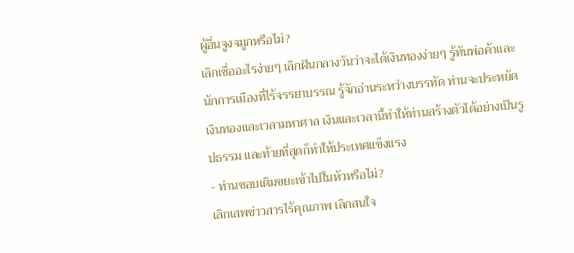ผู้อื่นจูงจมูกหรือไม่?
เลิกเชื่ออะไรง่ายๆ เลิกฝันกลางวันว่าจะได้เงินทองง่ายๆ รู้ทันพ่อค้าและนักการเมืองที่ไร้จรรยาบรรณ รู้จักอ่านระหว่างบรรทัด ท่านจะประหยัดเงินทองและเวลามหาศาล เงินและเวลานี้ทำให้ท่านสร้างตัวได้อย่างเป็นรูปธรรม และท้ายที่สุดก็ทำให้ประเทศแข็งแรง
- ท่านชอบเติมขยะเข้าไปในหัวหรือไม่?
เลิกเสพข่าวสารไร้คุณภาพ เลิกสนใจ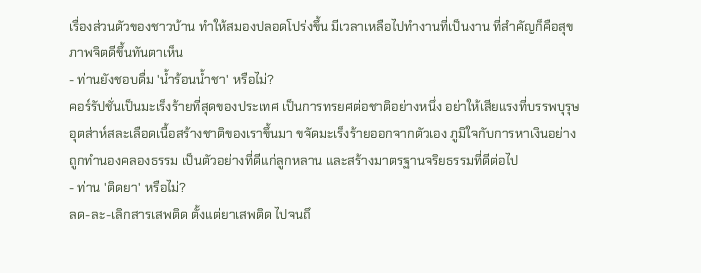เรื่องส่วนตัวของชาวบ้าน ทำให้สมองปลอดโปร่งขึ้น มีเวลาเหลือไปทำงานที่เป็นงาน ที่สำคัญก็คือสุขภาพจิตดีขึ้นทันตาเห็น
- ท่านยังชอบดื่ม 'น้ำร้อนน้ำชา' หรือไม่?
คอร์รัปชั่นเป็นมะเร็งร้ายที่สุดของประเทศ เป็นการทรยศต่อชาติอย่างหนึ่ง อย่าให้เสียแรงที่บรรพบุรุษอุตส่าห์สละเลือดเนื้อสร้างชาติของเราขึ้นมา ขจัดมะเร็งร้ายออกจากตัวเอง ภูมิใจกับการหาเงินอย่างถูกทำนองคลองธรรม เป็นตัวอย่างที่ดีแก่ลูกหลาน และสร้างมาตรฐานจริยธรรมที่ดีต่อไป
- ท่าน 'ติดยา' หรือไม่?
ลด-ละ-เลิกสารเสพติด ตั้งแต่ยาเสพติด ไปจนถึ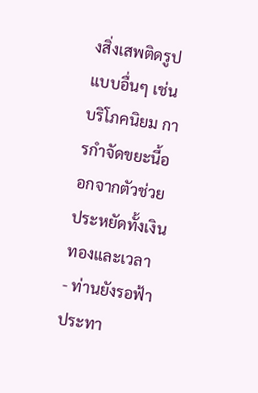งสิ่งเสพติดรูปแบบอื่นๆ เช่น บริโภคนิยม การกำจัดขยะนี้ออกจากตัวช่วยประหยัดทั้งเงินทองและเวลา
- ท่านยังรอฟ้าประทา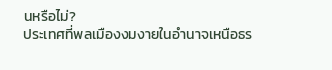นหรือไม่?
ประเทศที่พลเมืองงมงายในอำนาจเหนือธร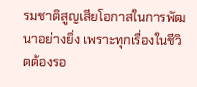รมชาติสูญเสียโอกาสในการพัฒนาอย่างยิ่ง เพราะทุกเรื่องในชีวิตต้องรอ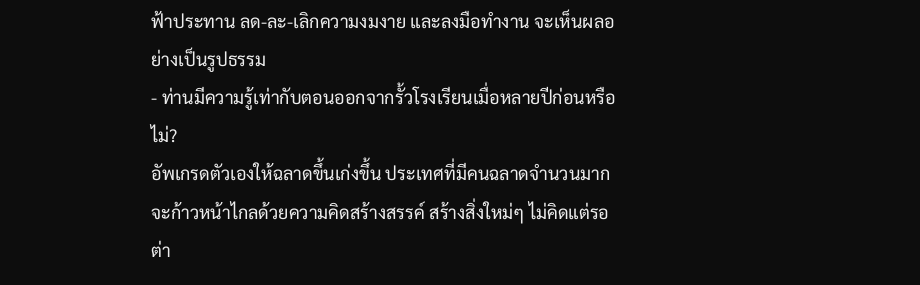ฟ้าประทาน ลด-ละ-เลิกความงมงาย และลงมือทำงาน จะเห็นผลอย่างเป็นรูปธรรม
- ท่านมีความรู้เท่ากับตอนออกจากรั้วโรงเรียนเมื่อหลายปีก่อนหรือไม่?
อัพเกรดตัวเองให้ฉลาดขึ้นเก่งขึ้น ประเทศที่มีคนฉลาดจำนวนมากจะก้าวหน้าไกลด้วยความคิดสร้างสรรค์ สร้างสิ่งใหม่ๆ ไม่คิดแต่รอต่า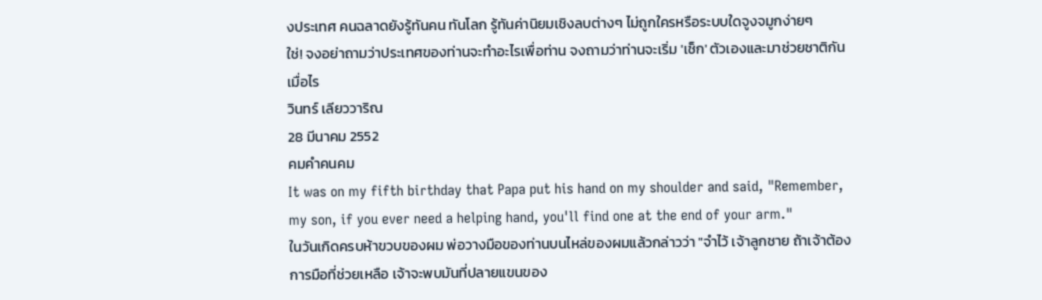งประเทศ คนฉลาดยังรู้ทันคน ทันโลก รู้ทันค่านิยมเชิงลบต่างๆ ไม่ถูกใครหรือระบบใดจูงจมูกง่ายๆ
ใช่! จงอย่าถามว่าประเทศของท่านจะทำอะไรเพื่อท่าน จงถามว่าท่านจะเริ่ม 'เช็ก' ตัวเองและมาช่วยชาติกันเมื่อไร
วินทร์ เลียววาริณ
28 มีนาคม 2552
คมคำคนคม
It was on my fifth birthday that Papa put his hand on my shoulder and said, "Remember, my son, if you ever need a helping hand, you'll find one at the end of your arm."
ในวันเกิดครบห้าขวบของผม พ่อวางมือของท่านบนไหล่ของผมแล้วกล่าวว่า "จำไว้ เจ้าลูกชาย ถ้าเจ้าต้องการมือที่ช่วยเหลือ เจ้าจะพบมันที่ปลายแขนของ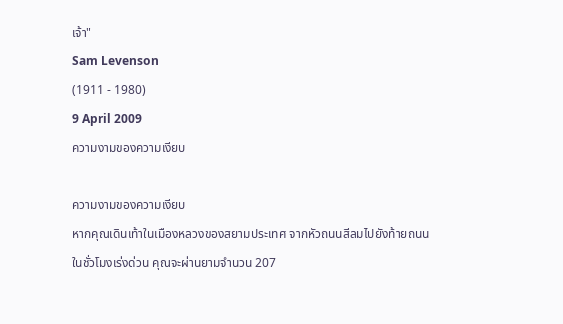เจ้า"
Sam Levenson
(1911 - 1980)
9 April 2009
ความงามของความเงียบ

ความงามของความเงียบ
หากคุณเดินเท้าในเมืองหลวงของสยามประเทศ จากหัวถนนสีลมไปยังท้ายถนนในชั่วโมงเร่งด่วน คุณจะผ่านยามจำนวน 207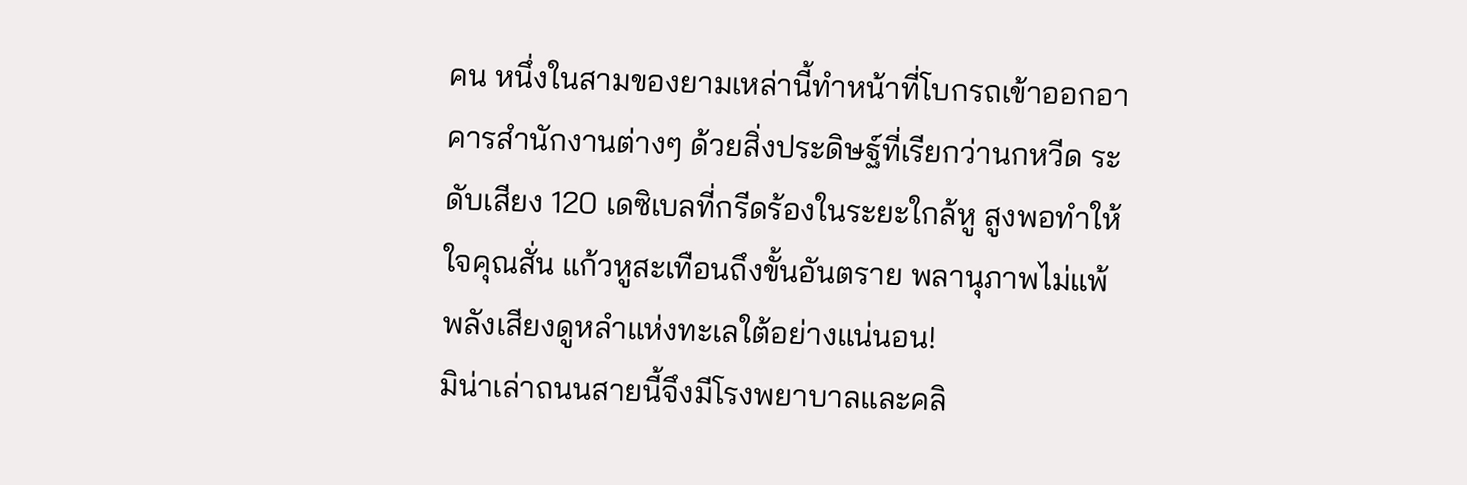คน หนึ่งในสามของยามเหล่านี้ทำหน้าที่โบกรถเข้าออกอาคารสำนักงานต่างๆ ด้วยสิ่งประดิษฐ์ที่เรียกว่านกหวีด ระดับเสียง 120 เดซิเบลที่กรีดร้องในระยะใกล้หู สูงพอทำให้ใจคุณสั่น แก้วหูสะเทือนถึงขั้นอันตราย พลานุภาพไม่แพ้พลังเสียงดูหลำแห่งทะเลใต้อย่างแน่นอน!
มิน่าเล่าถนนสายนี้จึงมีโรงพยาบาลและคลิ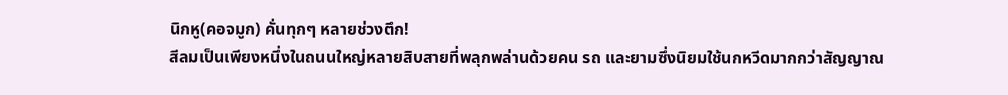นิกหู(คอจมูก) คั่นทุกๆ หลายช่วงตึก!
สีลมเป็นเพียงหนึ่งในถนนใหญ่หลายสิบสายที่พลุกพล่านด้วยคน รถ และยามซึ่งนิยมใช้นกหวีดมากกว่าสัญญาณ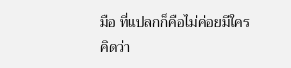มือ ที่แปลกก็คือไม่ค่อยมีใครคิดว่า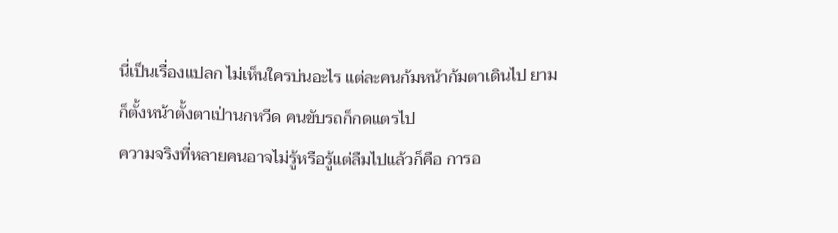นี่เป็นเรื่องแปลก ไม่เห็นใครบ่นอะไร แต่ละคนก้มหน้าก้มตาเดินไป ยามก็ตั้งหน้าตั้งตาเป่านกหวีด คนขับรถก็กดแตรไป
ความจริงที่หลายคนอาจไม่รู้หรือรู้แต่ลืมไปแล้วก็คือ การอ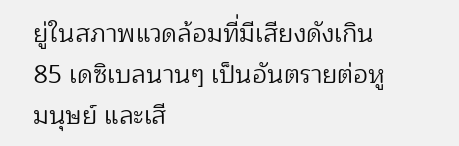ยู่ในสภาพแวดล้อมที่มีเสียงดังเกิน 85 เดซิเบลนานๆ เป็นอันตรายต่อหูมนุษย์ และเสี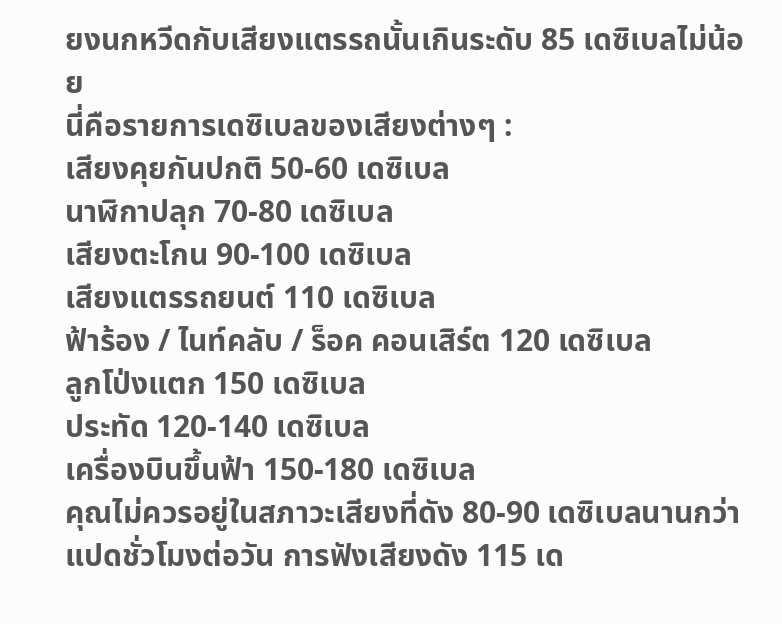ยงนกหวีดกับเสียงแตรรถนั้นเกินระดับ 85 เดซิเบลไม่น้อย
นี่คือรายการเดซิเบลของเสียงต่างๆ :
เสียงคุยกันปกติ 50-60 เดซิเบล
นาฬิกาปลุก 70-80 เดซิเบล
เสียงตะโกน 90-100 เดซิเบล
เสียงแตรรถยนต์ 110 เดซิเบล
ฟ้าร้อง / ไนท์คลับ / ร็อค คอนเสิร์ต 120 เดซิเบล
ลูกโป่งแตก 150 เดซิเบล
ประทัด 120-140 เดซิเบล
เครื่องบินขึ้นฟ้า 150-180 เดซิเบล
คุณไม่ควรอยู่ในสภาวะเสียงที่ดัง 80-90 เดซิเบลนานกว่าแปดชั่วโมงต่อวัน การฟังเสียงดัง 115 เด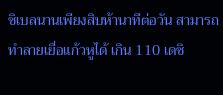ซิเบลนานเพียงสิบห้านาทีต่อวัน สามารถทำลายเยื่อแก้วหูได้ เกิน 110 เดซิ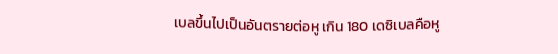เบลขึ้นไปเป็นอันตรายต่อหู เกิน 180 เดซิเบลคือหู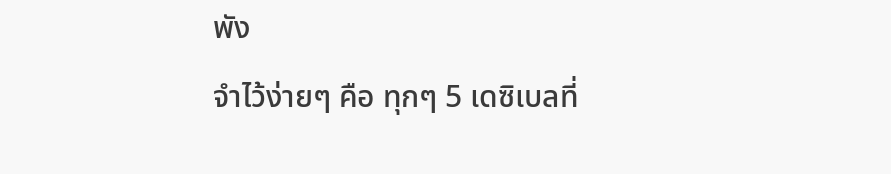พัง
จำไว้ง่ายๆ คือ ทุกๆ 5 เดซิเบลที่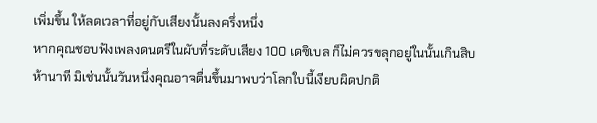เพิ่มขึ้น ให้ลดเวลาที่อยู่กับเสียงนั้นลงครึ่งหนึ่ง
หากคุณชอบฟังเพลงดนตรีในผับที่ระดับเสียง 100 เดซิเบล ก็ไม่ควรขลุกอยู่ในนั้นเกินสิบห้านาที มิเช่นนั้นวันหนึ่งคุณอาจตื่นขึ้นมาพบว่าโลกใบนี้เงียบผิดปกติ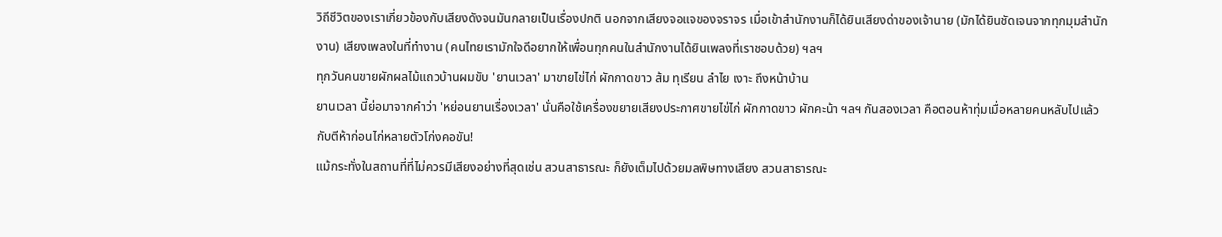วิถีชีวิตของเราเกี่ยวข้องกับเสียงดังจนมันกลายเป็นเรื่องปกติ นอกจากเสียงจอแจของจราจร เมื่อเข้าสำนักงานก็ได้ยินเสียงด่าของเจ้านาย (มักได้ยินชัดเจนจากทุกมุมสำนักงาน) เสียงเพลงในที่ทำงาน (คนไทยเรามักใจดีอยากให้เพื่อนทุกคนในสำนักงานได้ยินเพลงที่เราชอบด้วย) ฯลฯ
ทุกวันคนขายผักผลไม้แถวบ้านผมขับ 'ยานเวลา' มาขายไข่ไก่ ผักกาดขาว ส้ม ทุเรียน ลำไย เงาะ ถึงหน้าบ้าน
ยานเวลา นี้ย่อมาจากคำว่า 'หย่อนยานเรื่องเวลา' นั่นคือใช้เครื่องขยายเสียงประกาศขายไข่ไก่ ผักกาดขาว ผักคะน้า ฯลฯ กันสองเวลา คือตอนห้าทุ่มเมื่อหลายคนหลับไปแล้ว กับตีห้าก่อนไก่หลายตัวโก่งคอขัน!
แม้กระทั่งในสถานที่ที่ไม่ควรมีเสียงอย่างที่สุดเช่น สวนสาธารณะ ก็ยังเต็มไปด้วยมลพิษทางเสียง สวนสาธารณะ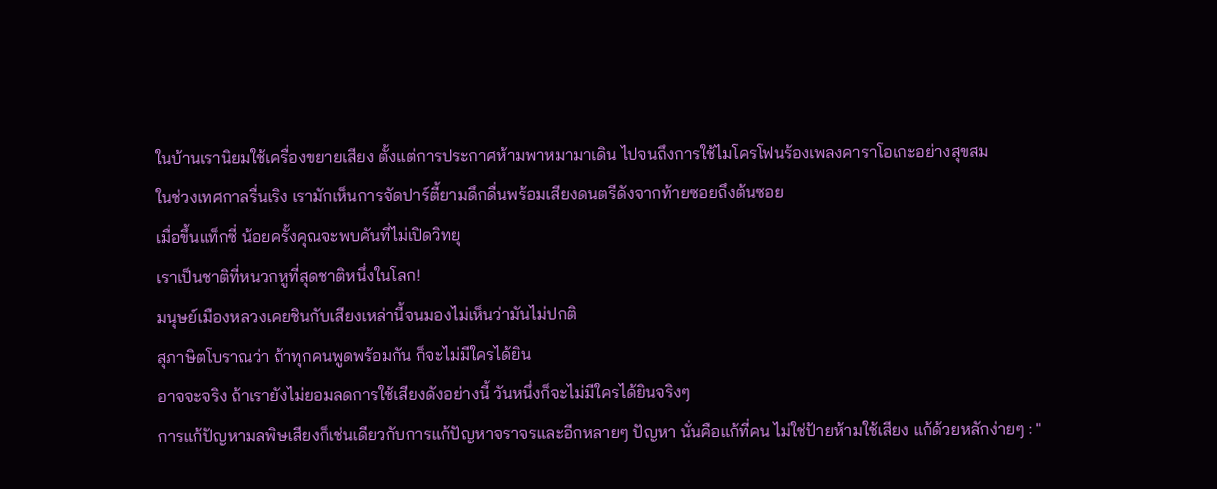ในบ้านเรานิยมใช้เครื่องขยายเสียง ตั้งแต่การประกาศห้ามพาหมามาเดิน ไปจนถึงการใช้ไมโครโฟนร้องเพลงคาราโอเกะอย่างสุขสม
ในช่วงเทศกาลรื่นเริง เรามักเห็นการจัดปาร์ตี้ยามดึกดื่นพร้อมเสียงดนตรีดังจากท้ายซอยถึงต้นซอย
เมื่อขึ้นแท็กซี่ น้อยครั้งคุณจะพบคันที่ไม่เปิดวิทยุ
เราเป็นชาติที่หนวกหูที่สุดชาติหนึ่งในโลก!
มนุษย์เมืองหลวงเคยชินกับเสียงเหล่านี้จนมองไม่เห็นว่ามันไม่ปกติ
สุภาษิตโบราณว่า ถ้าทุกคนพูดพร้อมกัน ก็จะไม่มีใครได้ยิน
อาจจะจริง ถ้าเรายังไม่ยอมลดการใช้เสียงดังอย่างนี้ วันหนึ่งก็จะไม่มีใครได้ยินจริงๆ
การแก้ปัญหามลพิษเสียงก็เช่นเดียวกับการแก้ปัญหาจราจรและอีกหลายๆ ปัญหา นั่นคือแก้ที่คน ไม่ใช่ป้ายห้ามใช้เสียง แก้ด้วยหลักง่ายๆ : "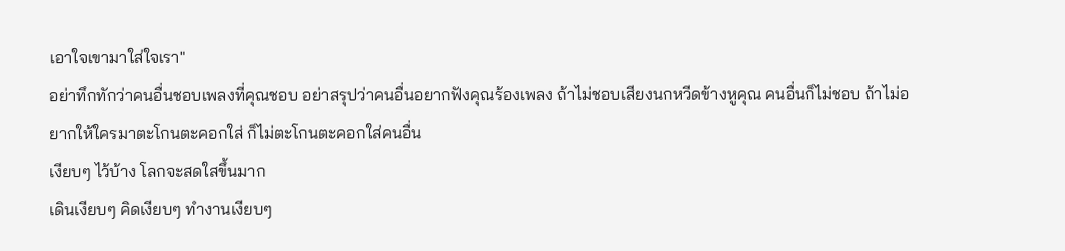เอาใจเขามาใส่ใจเรา"
อย่าทึกทักว่าคนอื่นชอบเพลงที่คุณชอบ อย่าสรุปว่าคนอื่นอยากฟังคุณร้องเพลง ถ้าไม่ชอบเสียงนกหวีดข้างหูคุณ คนอื่นก็ไม่ชอบ ถ้าไม่อยากให้ใครมาตะโกนตะคอกใส่ ก็ไม่ตะโกนตะคอกใส่คนอื่น
เงียบๆ ไว้บ้าง โลกจะสดใสขึ้นมาก
เดินเงียบๆ คิดเงียบๆ ทำงานเงียบๆ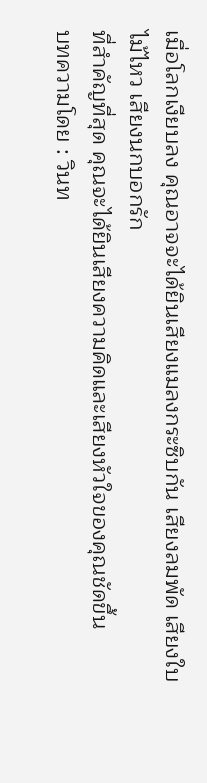เมื่อโลกเงียบลง คุณอาจจะได้ยินเสียงแมลงกระซิบกัน เสียงลมพัด เสียงใบไม้ไหว เสียงนกบอกรัก
ที่สำคัญที่สุด คุณจะได้ยินเสียงความคิดและเสียงหัวใจของคุณชัดขึ้น
บทความโดย : วินท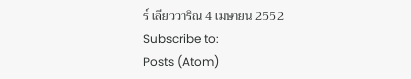ร์ เลียววาริณ 4 เมษายน 2552
Subscribe to:
Posts (Atom)